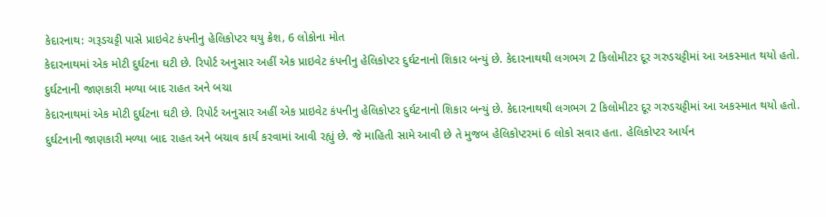કેદારનાથ: ગરૂડચટ્ટી પાસે પ્રાઇવેટ કંપનીનુ હેલિકોપ્ટર થયુ ક્રેશ, 6 લોકોના મોત
કેદારનાથમાં એક મોટી દુર્ઘટના ઘટી છે. રિપોર્ટ અનુસાર અહીં એક પ્રાઇવેટ કંપનીનુ હેલિકોપ્ટર દુર્ઘટનાનો શિકાર બન્યું છે. કેદારનાથથી લગભગ 2 કિલોમીટર દૂર ગરુડચટ્ટીમાં આ અકસ્માત થયો હતો. દુર્ઘટનાની જાણકારી મળ્યા બાદ રાહત અને બચા
કેદારનાથમાં એક મોટી દુર્ઘટના ઘટી છે. રિપોર્ટ અનુસાર અહીં એક પ્રાઇવેટ કંપનીનુ હેલિકોપ્ટર દુર્ઘટનાનો શિકાર બન્યું છે. કેદારનાથથી લગભગ 2 કિલોમીટર દૂર ગરુડચટ્ટીમાં આ અકસ્માત થયો હતો. દુર્ઘટનાની જાણકારી મળ્યા બાદ રાહત અને બચાવ કાર્ય કરવામાં આવી રહ્યું છે. જે માહિતી સામે આવી છે તે મુજબ હેલિકોપ્ટરમાં 6 લોકો સવાર હતા. હેલિકોપ્ટર આર્યન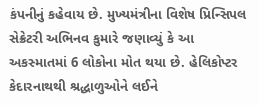કંપનીનું કહેવાય છે. મુખ્યમંત્રીના વિશેષ પ્રિન્સિપલ સેક્રેટરી અભિનવ કુમારે જણાવ્યું કે આ અકસ્માતમાં 6 લોકોના મોત થયા છે. હેલિકોપ્ટર કેદારનાથથી શ્રદ્ધાળુઓને લઈને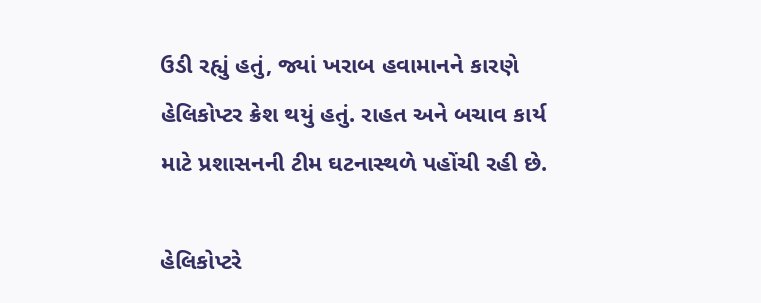ઉડી રહ્યું હતું, જ્યાં ખરાબ હવામાનને કારણે હેલિકોપ્ટર ક્રેશ થયું હતું. રાહત અને બચાવ કાર્ય માટે પ્રશાસનની ટીમ ઘટનાસ્થળે પહોંચી રહી છે.

હેલિકોપ્ટરે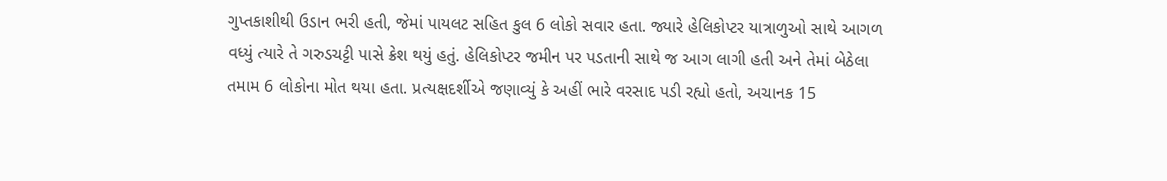ગુપ્તકાશીથી ઉડાન ભરી હતી, જેમાં પાયલટ સહિત કુલ 6 લોકો સવાર હતા. જ્યારે હેલિકોપ્ટર યાત્રાળુઓ સાથે આગળ વધ્યું ત્યારે તે ગરુડચટ્ટી પાસે ક્રેશ થયું હતું. હેલિકોપ્ટર જમીન પર પડતાની સાથે જ આગ લાગી હતી અને તેમાં બેઠેલા તમામ 6 લોકોના મોત થયા હતા. પ્રત્યક્ષદર્શીએ જણાવ્યું કે અહીં ભારે વરસાદ પડી રહ્યો હતો, અચાનક 15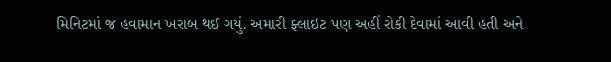મિનિટમાં જ હવામાન ખરાબ થઈ ગયું. અમારી ફ્લાઇટ પણ અહીં રોકી દેવામાં આવી હતી અને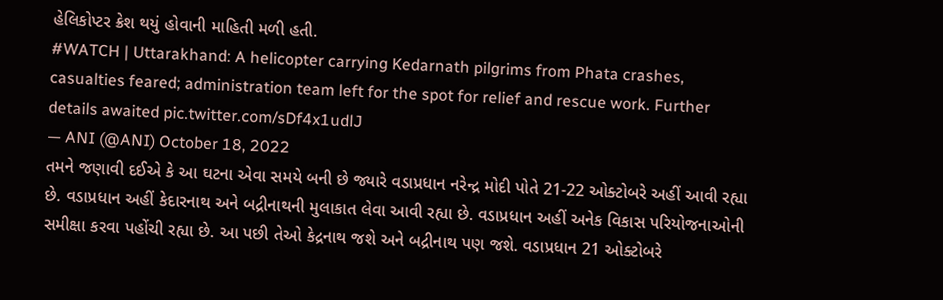હેલિકોપ્ટર ક્રેશ થયું હોવાની માહિતી મળી હતી.
#WATCH | Uttarakhand: A helicopter carrying Kedarnath pilgrims from Phata crashes, casualties feared; administration team left for the spot for relief and rescue work. Further details awaited pic.twitter.com/sDf4x1udlJ
— ANI (@ANI) October 18, 2022
તમને જણાવી દઈએ કે આ ઘટના એવા સમયે બની છે જ્યારે વડાપ્રધાન નરેન્દ્ર મોદી પોતે 21-22 ઓક્ટોબરે અહીં આવી રહ્યા છે. વડાપ્રધાન અહીં કેદારનાથ અને બદ્રીનાથની મુલાકાત લેવા આવી રહ્યા છે. વડાપ્રધાન અહીં અનેક વિકાસ પરિયોજનાઓની સમીક્ષા કરવા પહોંચી રહ્યા છે. આ પછી તેઓ કેદ્રનાથ જશે અને બદ્રીનાથ પણ જશે. વડાપ્રધાન 21 ઓક્ટોબરે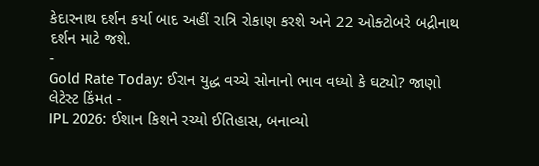કેદારનાથ દર્શન કર્યા બાદ અહીં રાત્રિ રોકાણ કરશે અને 22 ઓક્ટોબરે બદ્રીનાથ દર્શન માટે જશે.
-
Gold Rate Today: ઈરાન યુદ્ધ વચ્ચે સોનાનો ભાવ વધ્યો કે ઘટ્યો? જાણો લેટેસ્ટ કિંમત -
IPL 2026: ઈશાન કિશને રચ્યો ઈતિહાસ, બનાવ્યો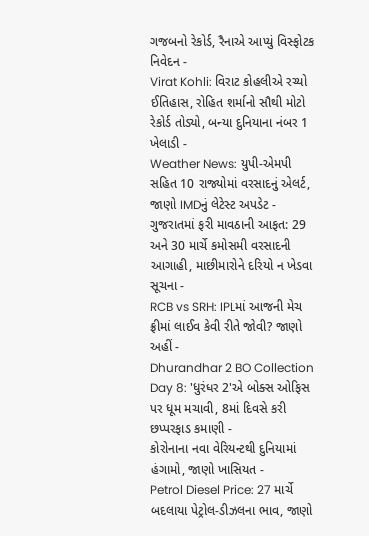ગજબનો રેકોર્ડ, રૈનાએ આપ્યું વિસ્ફોટક નિવેદન -
Virat Kohli: વિરાટ કોહલીએ રચ્યો ઈતિહાસ, રોહિત શર્માનો સૌથી મોટો રેકોર્ડ તોડ્યો, બન્યા દુનિયાના નંબર 1 ખેલાડી -
Weather News: યુપી-એમપી સહિત 10 રાજ્યોમાં વરસાદનું એલર્ટ, જાણો IMDનું લેટેસ્ટ અપડેટ -
ગુજરાતમાં ફરી માવઠાની આફત: 29 અને 30 માર્ચે કમોસમી વરસાદની આગાહી, માછીમારોને દરિયો ન ખેડવા સૂચના -
RCB vs SRH: IPLમાં આજની મેચ ફ્રીમાં લાઈવ કેવી રીતે જોવી? જાણો અહીં -
Dhurandhar 2 BO Collection Day 8: 'ધુરંધર 2'એ બોક્સ ઓફિસ પર ધૂમ મચાવી, 8માં દિવસે કરી છપ્પરફાડ કમાણી -
કોરોનાના નવા વેરિયન્ટથી દુનિયામાં હંગામો, જાણો ખાસિયત -
Petrol Diesel Price: 27 માર્ચે બદલાયા પેટ્રોલ-ડીઝલના ભાવ, જાણો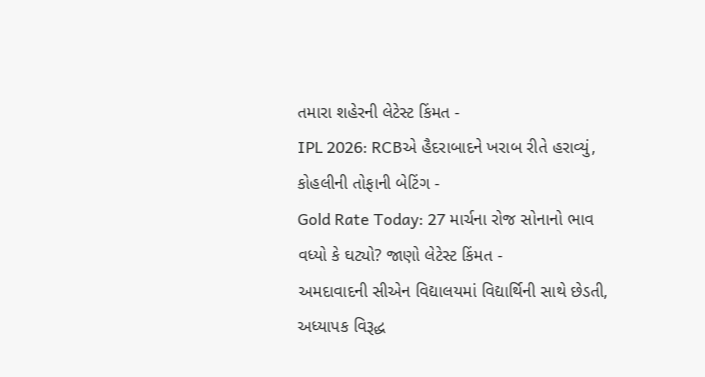તમારા શહેરની લેટેસ્ટ કિંમત -
IPL 2026: RCBએ હૈદરાબાદને ખરાબ રીતે હરાવ્યું, કોહલીની તોફાની બેટિંગ -
Gold Rate Today: 27 માર્ચના રોજ સોનાનો ભાવ વધ્યો કે ઘટ્યો? જાણો લેટેસ્ટ કિંમત -
અમદાવાદની સીએન વિદ્યાલયમાં વિદ્યાર્થિની સાથે છેડતી, અધ્યાપક વિરૂદ્ધ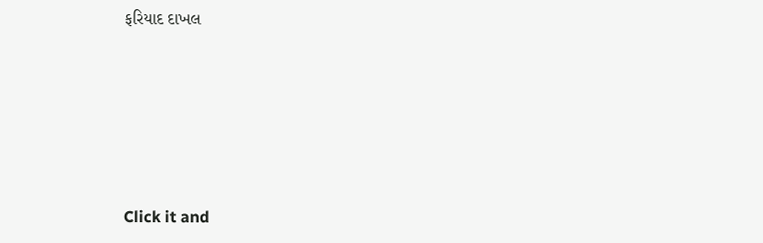ફરિયાદ દાખલ







Click it and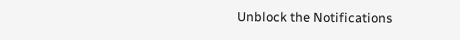Unblock the Notifications